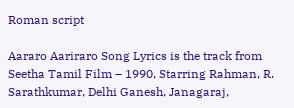Roman script

Aararo Aariraro Song Lyrics is the track from Seetha Tamil Film – 1990, Starring Rahman, R. Sarathkumar, Delhi Ganesh, Janagaraj,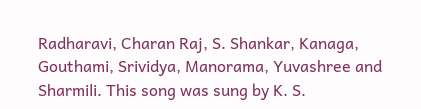Radharavi, Charan Raj, S. Shankar, Kanaga, Gouthami, Srividya, Manorama, Yuvashree and Sharmili. This song was sung by K. S.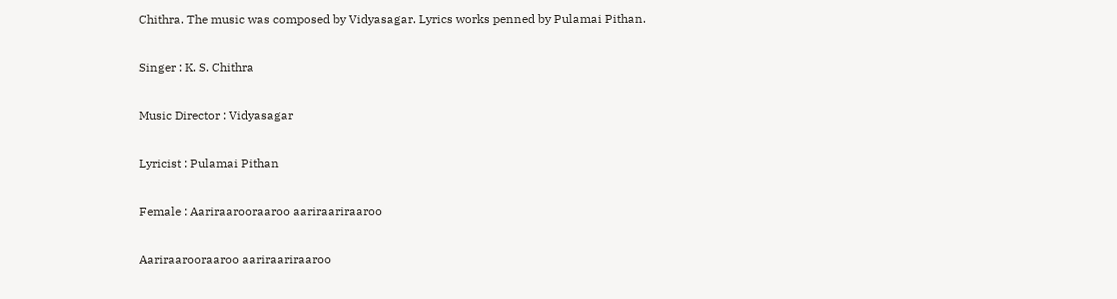Chithra. The music was composed by Vidyasagar. Lyrics works penned by Pulamai Pithan.

Singer : K. S. Chithra

Music Director : Vidyasagar

Lyricist : Pulamai Pithan

Female : Aariraarooraaroo aariraariraaroo

Aariraarooraaroo aariraariraaroo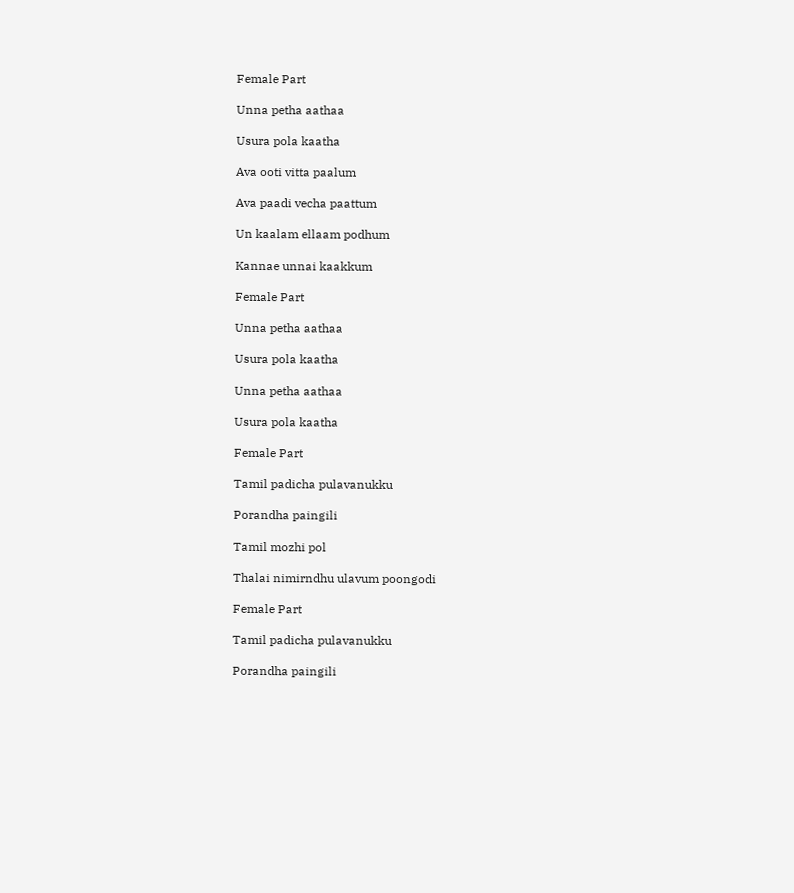Female Part

Unna petha aathaa

Usura pola kaatha

Ava ooti vitta paalum

Ava paadi vecha paattum

Un kaalam ellaam podhum

Kannae unnai kaakkum

Female Part

Unna petha aathaa

Usura pola kaatha

Unna petha aathaa

Usura pola kaatha

Female Part

Tamil padicha pulavanukku

Porandha paingili

Tamil mozhi pol

Thalai nimirndhu ulavum poongodi

Female Part

Tamil padicha pulavanukku

Porandha paingili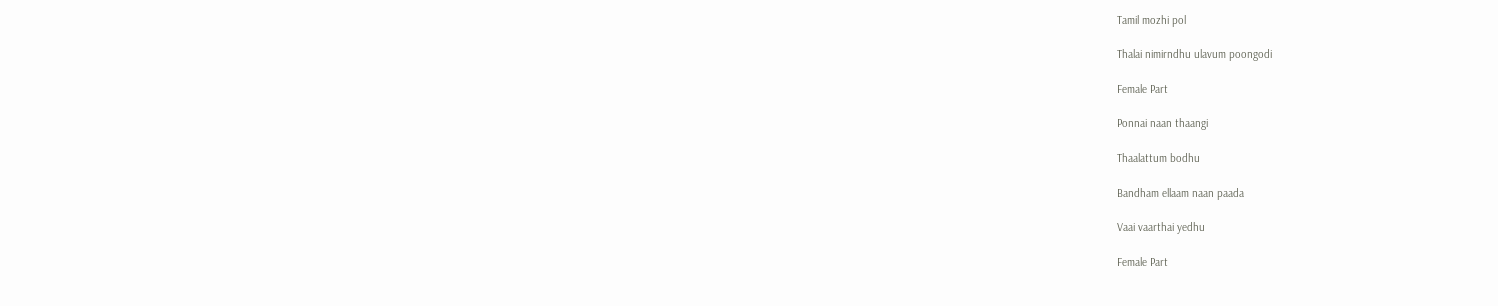Tamil mozhi pol

Thalai nimirndhu ulavum poongodi

Female Part

Ponnai naan thaangi

Thaalattum bodhu

Bandham ellaam naan paada

Vaai vaarthai yedhu

Female Part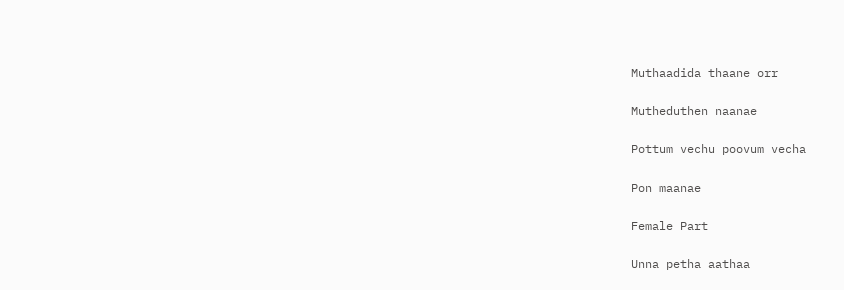Muthaadida thaane orr

Mutheduthen naanae

Pottum vechu poovum vecha

Pon maanae

Female Part

Unna petha aathaa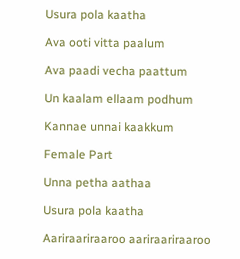Usura pola kaatha

Ava ooti vitta paalum

Ava paadi vecha paattum

Un kaalam ellaam podhum

Kannae unnai kaakkum

Female Part

Unna petha aathaa

Usura pola kaatha

Aariraariraaroo aariraariraaroo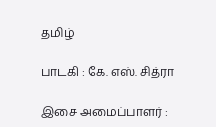தமிழ்

பாடகி : கே. எஸ். சித்ரா

இசை அமைப்பாளர் :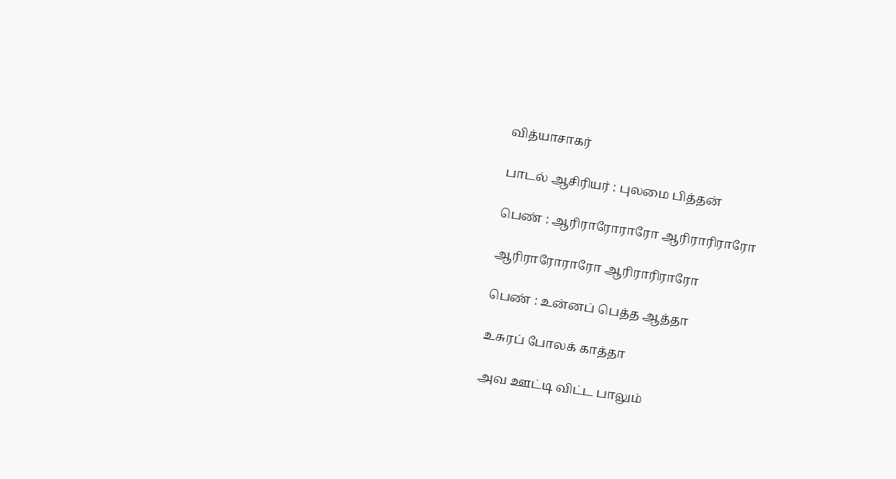வித்யாசாகர்

பாடல் ஆசிரியர் : புலமை பித்தன்

பெண் : ஆரிராரோராரோ ஆரிராரிராரோ

ஆரிராரோராரோ ஆரிராரிராரோ

பெண் : உன்னப் பெத்த ஆத்தா

உசுரப் போலக் காத்தா

அவ ஊட்டி விட்ட பாலும்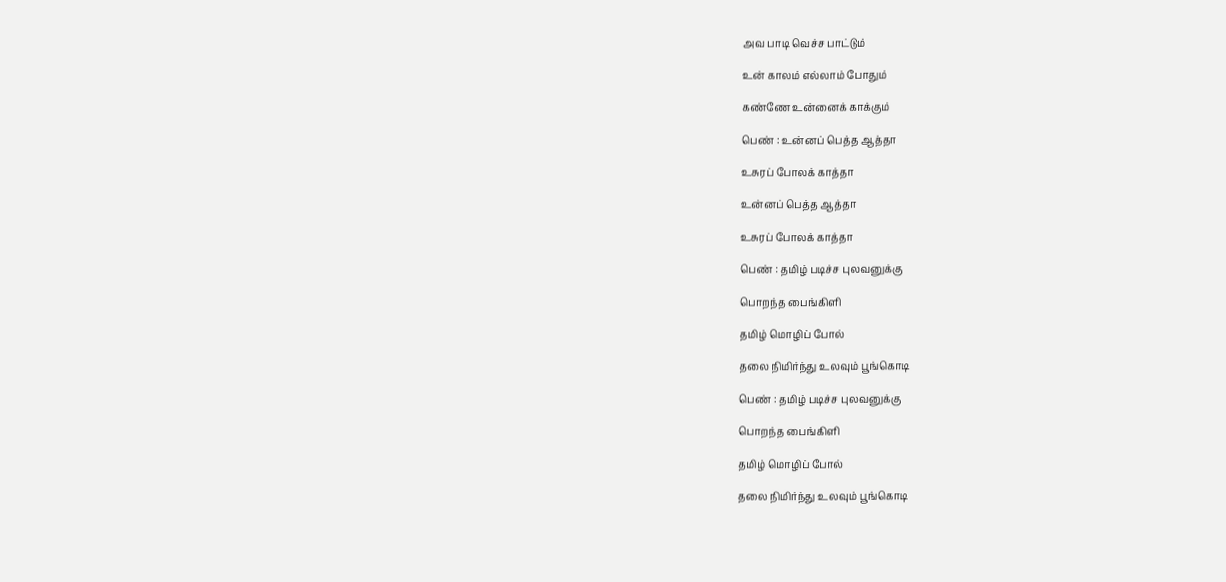அவ பாடி வெச்ச பாட்டும்

உன் காலம் எல்லாம் போதும்

கண்ணே உன்னைக் காக்கும்

பெண் : உன்னப் பெத்த ஆத்தா

உசுரப் போலக் காத்தா

உன்னப் பெத்த ஆத்தா

உசுரப் போலக் காத்தா

பெண் : தமிழ் படிச்ச புலவனுக்கு

பொறந்த பைங்கிளி

தமிழ் மொழிப் போல்

தலை நிமிர்ந்து உலவும் பூங்கொடி

பெண் : தமிழ் படிச்ச புலவனுக்கு

பொறந்த பைங்கிளி

தமிழ் மொழிப் போல்

தலை நிமிர்ந்து உலவும் பூங்கொடி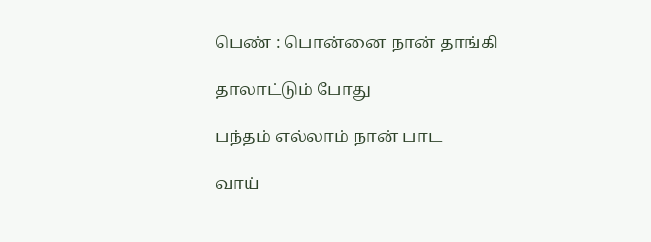பெண் : பொன்னை நான் தாங்கி

தாலாட்டும் போது

பந்தம் எல்லாம் நான் பாட

வாய்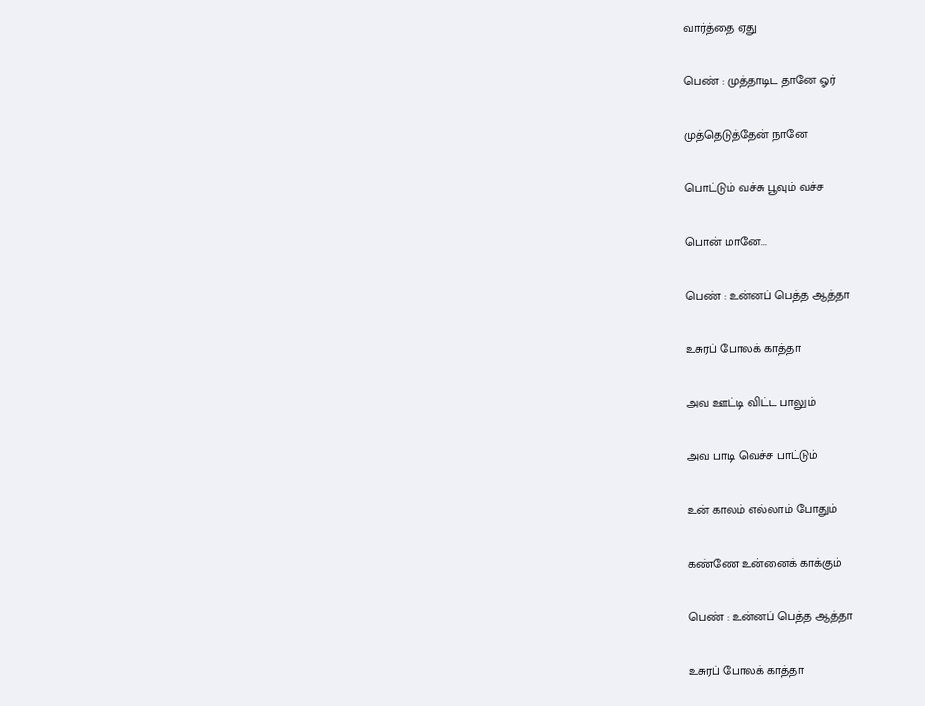வார்த்தை ஏது

பெண் : முத்தாடிட தானே ஓர்

முத்தெடுத்தேன் நானே

பொட்டும் வச்சு பூவும் வச்ச

பொன் மானே...

பெண் : உன்னப் பெத்த ஆத்தா

உசுரப் போலக் காத்தா

அவ ஊட்டி விட்ட பாலும்

அவ பாடி வெச்ச பாட்டும்

உன் காலம் எல்லாம் போதும்

கண்ணே உன்னைக் காக்கும்

பெண் : உன்னப் பெத்த ஆத்தா

உசுரப் போலக் காத்தா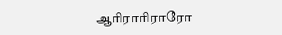ஆரிராரிராரோ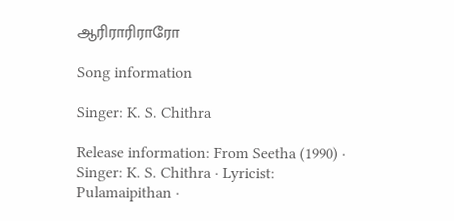ஆரிராரிராரோ

Song information

Singer: K. S. Chithra

Release information: From Seetha (1990) · Singer: K. S. Chithra · Lyricist: Pulamaipithan ·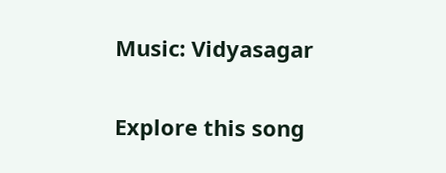Music: Vidyasagar

Explore this song